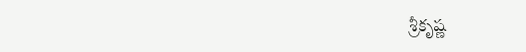శ్రీకృష్ణ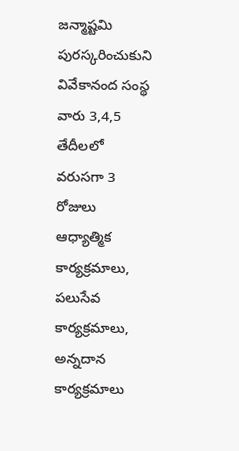జన్మాష్టమి పురస్కరించుకుని వివేకానంద సంస్థ వారు 3,4,5 తేదీలలో వరుసగా 3 రోజులు ఆధ్యాత్మిక కార్యక్రమాలు, పలుసేవ కార్యక్రమాలు, అన్నదాన కార్యక్రమాలు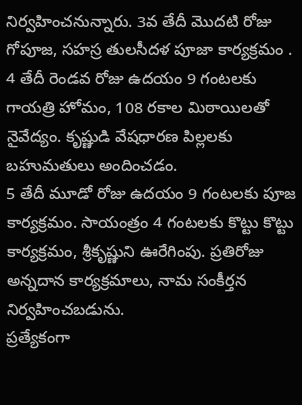నిర్వహించనున్నారు. 3వ తేదీ మొదటి రోజు గోపూజ, సహస్ర తులసీదళ పూజా కార్యక్రమం .
4 తేదీ రెండవ రోజు ఉదయం 9 గంటలకు గాయత్రి హోమం, 108 రకాల మిఠాయిలతో నైవేద్యం. కృష్ణుడి వేషధారణ పిల్లలకు బహుమతులు అందించడం.
5 తేదీ మూడో రోజు ఉదయం 9 గంటలకు పూజ కార్యక్రమం. సాయంత్రం 4 గంటలకు కొట్టు కొట్టు కార్యక్రమం, శ్రీకృష్ణుని ఊరేగింపు. ప్రతిరోజు అన్నదాన కార్యక్రమాలు, నామ సంకీర్తన నిర్వహించబడును.
ప్రత్యేకంగా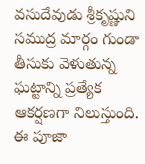వసుదేవుడు శ్రీకృష్ణుని సముద్ర మార్గం గుండా తీసుకు వెళుతున్న ఘట్టాన్ని ప్రత్యేక ఆకర్షణగా నిలుస్తుంది. ఈ పూజా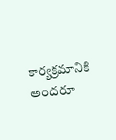కార్యక్రమానికి అందరూ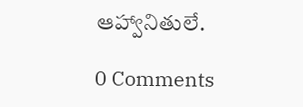ఆహ్వానితులే.

0 Comments